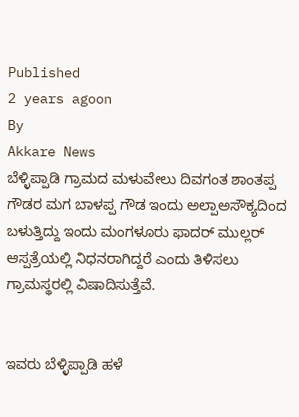Published
2 years agoon
By
Akkare News
ಬೆಳ್ಳಿಪ್ಪಾಡಿ ಗ್ರಾಮದ ಮಳುವೇಲು ದಿವಗಂತ ಶಾಂತಪ್ಪ ಗೌಡರ ಮಗ ಬಾಳಪ್ಪ ಗೌಡ ಇಂದು ಅಲ್ಪಾಅಸೌಕ್ಯದಿಂದ ಬಳುತ್ತಿದ್ದು ಇಂದು ಮಂಗಳೂರು ಫಾದರ್ ಮುಲ್ಲರ್ ಆಸ್ಪತ್ರೆಯಲ್ಲಿ ನಿಧನರಾಗಿದ್ದರೆ ಎಂದು ತಿಳಿಸಲು ಗ್ರಾಮಸ್ಥರಲ್ಲಿ ವಿಷಾದಿಸುತ್ತೆವೆ.


ಇವರು ಬೆಳ್ಳಿಪ್ಪಾಡಿ ಹಳೆ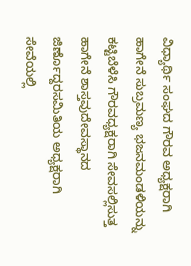ವಿಧ್ಯಾರ್ಥಿ ಸಂಘದ ಗೌರವ ಅಧ್ಯಕ್ಷರಾಗಿ ಹಾಗೇನೆ ಸುಬ್ರಮಣ್ಯ ಭಜನಮಂಡಳಿಯನ್ನು ಕಟ್ಟಿಬೆಳೆಸಿ ಗೌರವಧ್ಯಕ್ಷರಾಗಿ ಸೇವಸಲ್ಲಿಸುತ್ತ ಹಾಗೇನೆ ಶಾಸ್ತವುದೇವಸ್ಥಾನದ ಜಿರ್ಣೊದ್ದರಸಮಿತಿಯ ಅಧ್ಯಕ್ಷರಾಗಿ ಸೇವೆಯಲ್ಲಿ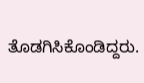ತೊಡಗಿಸಿಕೊಂಡಿದ್ದರು.